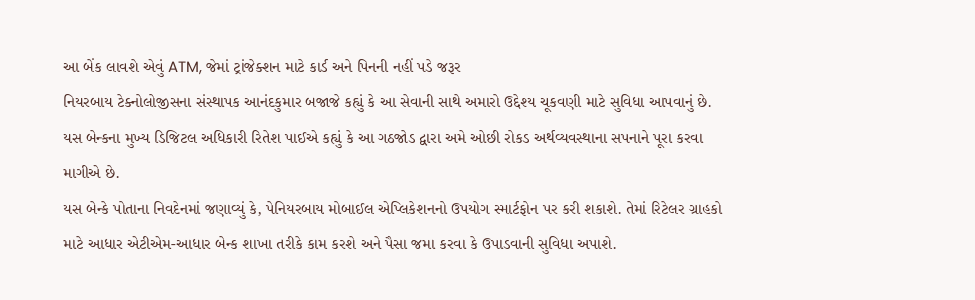આ બેંક લાવશે એવું ATM, જેમાં ટ્રાંજેક્શન માટે કાર્ડ અને પિનની નહીં પડે જરૂર
નિયરબાય ટેક્નોલોજીસના સંસ્થાપક આનંદકુમાર બજાજે કહ્યું કે આ સેવાની સાથે અમારો ઉદ્દેશ્ય ચૂકવણી માટે સુવિધા આપવાનું છે. યસ બેન્કના મુખ્ય ડિજિટલ અધિકારી રિતેશ પાઈએ કહ્યું કે આ ગઠજોડ દ્વારા અમે ઓછી રોકડ અર્થવ્યવસ્થાના સપનાને પૂરા કરવા માગીએ છે.
યસ બેન્કે પોતાના નિવદેનમાં જણાવ્યું કે, પેનિયરબાય મોબાઈલ એપ્લિકેશનનો ઉપયોગ સ્માર્ટફોન પર કરી શકાશે. તેમાં રિટેલર ગ્રાહકો માટે આધાર એટીએમ-આધાર બેન્ક શાખા તરીકે કામ કરશે અને પૈસા જમા કરવા કે ઉપાડવાની સુવિધા અપાશે.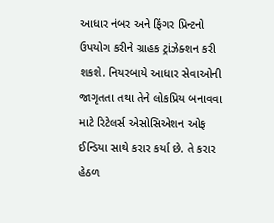આધાર નંબર અને ફિંગર પ્રિન્ટનો ઉપયોગ કરીને ગ્રાહક ટ્રાંઝેક્શન કરી શકશે. નિયરબાયે આધાર સેવાઓની જાગૃતતા તથા તેને લોકપ્રિય બનાવવા માટે રિટેલર્સ એસોસિએશન ઓફ ઈન્ડિયા સાથે કરાર કર્યા છે. તે કરાર હેઠળ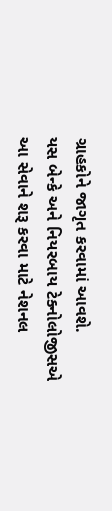ગ્રાહકોને જાગૃત કરવામાં આવશે.
યસ બેન્કે અને નિયરબાય ટેક્નોલોજીસએ આ સેવાને શરૂ કરવા માટે નેશનલ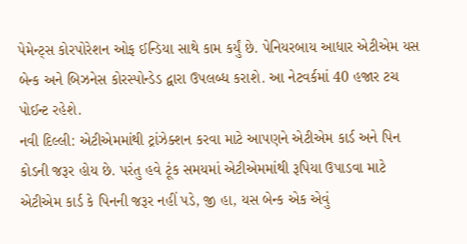પેમેન્ટ્સ કોરપોરેશન ઓફ ઈન્ડિયા સાથે કામ કર્યું છે. પેનિયરબાય આધાર એટીએમ યસ બેન્ક અને બિઝનેસ કોરસ્પોન્ડેડ દ્વારા ઉપલબ્ધ કરાશે. આ નેટવર્કમાં 40 હજાર ટચ પોઈન્ટ રહેશે.
નવી દિલ્લી: એટીએમમાંથી ટ્રાંઝેક્શન કરવા માટે આપણને એટીએમ કાર્ડ અને પિન કોડની જરૂર હોય છે. પરંતુ હવે ટૂંક સમયમાં એટીએમમાંથી રૂપિયા ઉપાડવા માટે એટીએમ કાર્ડ કે પિનની જરૂર નહીં પડે, જી હા, યસ બેન્ક એક એવું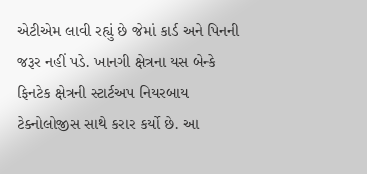એટીએમ લાવી રહ્યું છે જેમાં કાર્ડ અને પિનની જરૂર નહીં પડે. ખાનગી ક્ષેત્રના યસ બેન્કે ફિનટેક ક્ષેત્રની સ્ટાર્ટઅપ નિયરબાય ટેક્નોલોજીસ સાથે કરાર કર્યો છે. આ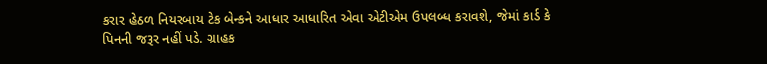કરાર હેઠળ નિયરબાય ટેક બેન્કને આધાર આધારિત એવા એટીએમ ઉપલબ્ધ કરાવશે, જેમાં કાર્ડ કે પિનની જરૂર નહીં પડે. ગ્રાહક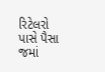રિટેલરો પાસે પૈસા જમાં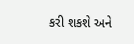કરી શકશે અને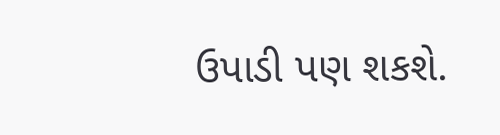ઉપાડી પણ શકશે.